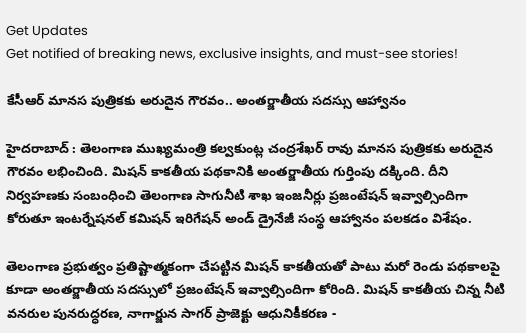Get Updates
Get notified of breaking news, exclusive insights, and must-see stories!

కేసీఆర్ మానస పుత్రికకు అరుదైన గౌరవం.. అంతర్జాతీయ సదస్సు ఆహ్వానం

హైదరాబాద్ : తెలంగాణ ముఖ్యమంత్రి కల్వకుంట్ల చంద్రశేఖర్ రావు మానస పుత్రికకు అరుదైన గౌరవం లభించింది. మిషన్ కాకతీయ పథకానికి అంతర్జాతీయ గుర్తింపు దక్కింది. దీని నిర్వహణకు సంబంధించి తెలంగాణ సాగునీటి శాఖ ఇంజనీర్లు ప్రజంటేషన్ ఇవ్వాల్సిందిగా కోరుతూ ఇంటర్నేషనల్ కమిషన్ ఇరిగేషన్ అండ్ డ్రైనేజీ సంస్థ ఆహ్వానం పలకడం విశేషం.

తెలంగాణ ప్రభుత్వం ప్రతిష్టాత్మకంగా చేపట్టిన మిషన్ కాకతీయతో పాటు మరో రెండు పథకాలపై కూడా అంతర్జాతీయ సదస్సులో ప్రజంటేషన్ ఇవ్వాల్సిందిగా కోరింది. మిషన్ కాకతీయ చిన్న నీటి వనరుల పునరుద్ధరణ, నాగార్జున సాగర్ ప్రాజెక్టు ఆధునికీకరణ -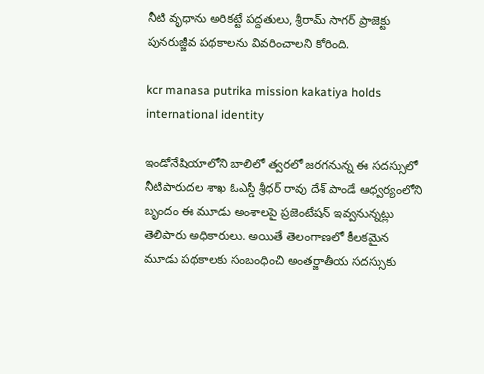నీటి వృధాను అరికట్టే పద్దతులు, శ్రీరామ్ సాగర్ ప్రాజెక్టు పునరుజ్జీవ పథకాలను వివరించాలని కోరింది.

kcr manasa putrika mission kakatiya holds international identity

ఇండోనేషియాలోని బాలిలో త్వరలో జరగనున్న ఈ సదస్సులో నీటిపారుదల శాఖ ఓఎస్డీ శ్రీధర్ రావు దేశ్ పాండే ఆధ్వర్యంలోని బృందం ఈ మూడు అంశాలపై ప్రజెంటేషన్ ఇవ్వనున్నట్లు తెలిపారు అధికారులు. అయితే తెలంగాణలో కీలకమైన మూడు పథకాలకు సంబంధించి అంతర్జాతీయ సదస్సుకు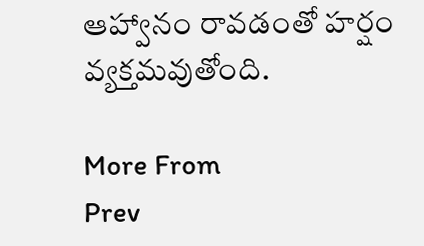ఆహ్వానం రావడంతో హర్షం వ్యక్తమవుతోంది.

More From
Prev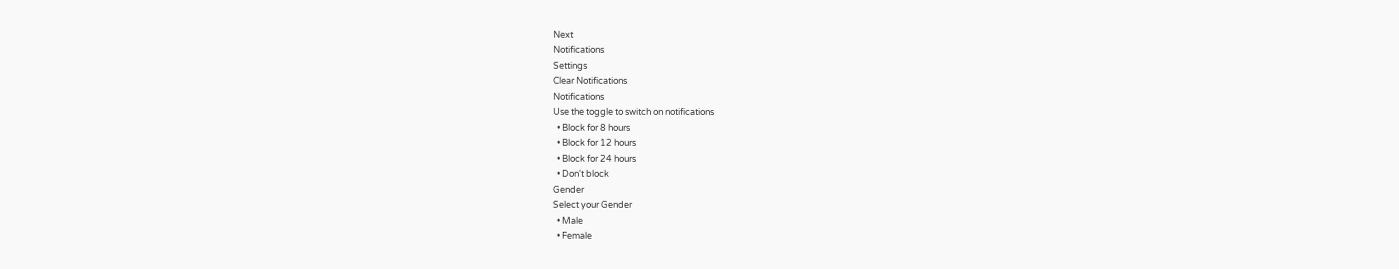Next
Notifications
Settings
Clear Notifications
Notifications
Use the toggle to switch on notifications
  • Block for 8 hours
  • Block for 12 hours
  • Block for 24 hours
  • Don't block
Gender
Select your Gender
  • Male
  • Female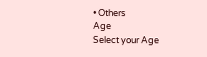• Others
Age
Select your Age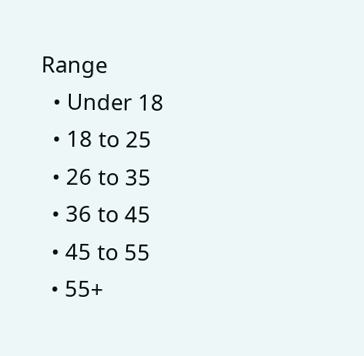Range
  • Under 18
  • 18 to 25
  • 26 to 35
  • 36 to 45
  • 45 to 55
  • 55+